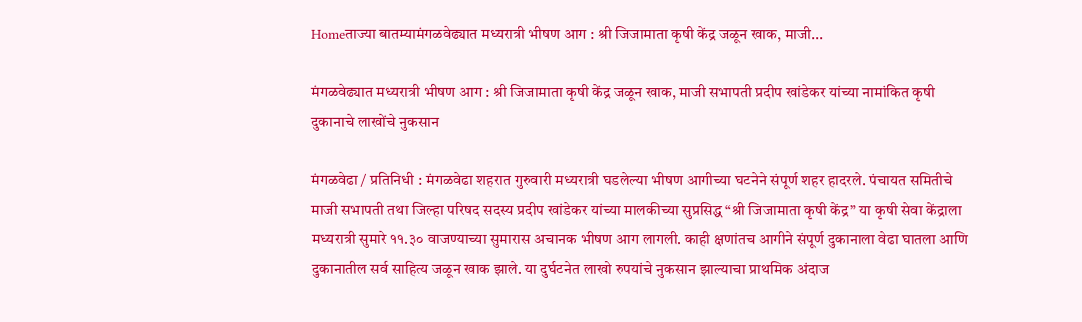Homeताज्या बातम्यामंगळवेढ्यात मध्यरात्री भीषण आग : श्री जिजामाता कृषी केंद्र जळून खाक, माजी...

मंगळवेढ्यात मध्यरात्री भीषण आग : श्री जिजामाता कृषी केंद्र जळून खाक, माजी सभापती प्रदीप खांडेकर यांच्या नामांकित कृषी दुकानाचे लाखोंचे नुकसान

मंगळवेढा / प्रतिनिधी : मंगळवेढा शहरात गुरुवारी मध्यरात्री घडलेल्या भीषण आगीच्या घटनेने संपूर्ण शहर हादरले. पंचायत समितीचे माजी सभापती तथा जिल्हा परिषद सदस्य प्रदीप खांडेकर यांच्या मालकीच्या सुप्रसिद्ध “श्री जिजामाता कृषी केंद्र” या कृषी सेवा केंद्राला मध्यरात्री सुमारे ११.३० वाजण्याच्या सुमारास अचानक भीषण आग लागली. काही क्षणांतच आगीने संपूर्ण दुकानाला वेढा घातला आणि दुकानातील सर्व साहित्य जळून खाक झाले. या दुर्घटनेत लाखो रुपयांचे नुकसान झाल्याचा प्राथमिक अंदाज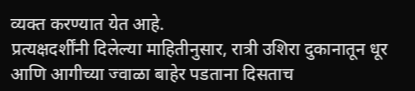व्यक्त करण्यात येत आहे.
प्रत्यक्षदर्शींनी दिलेल्या माहितीनुसार, रात्री उशिरा दुकानातून धूर आणि आगीच्या ज्वाळा बाहेर पडताना दिसताच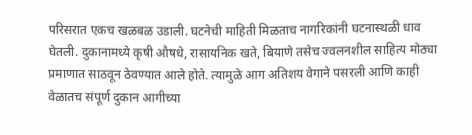परिसरात एकच खळबळ उडाली. घटनेची माहिती मिळताच नागरिकांनी घटनास्थळी धाव घेतली. दुकानामध्ये कृषी औषधे, रासायनिक खते, बियाणे तसेच ज्वलनशील साहित्य मोठ्या प्रमाणात साठवून ठेवण्यात आले होते. त्यामुळे आग अतिशय वेगाने पसरली आणि काही वेळातच संपूर्ण दुकान आगीच्या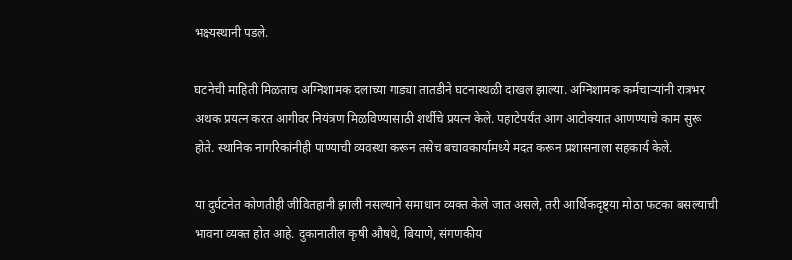भक्ष्यस्थानी पडले.

घटनेची माहिती मिळताच अग्निशामक दलाच्या गाड्या तातडीने घटनास्थळी दाखल झाल्या. अग्निशामक कर्मचाऱ्यांनी रात्रभर अथक प्रयत्न करत आगीवर नियंत्रण मिळविण्यासाठी शर्थीचे प्रयत्न केले. पहाटेपर्यंत आग आटोक्यात आणण्याचे काम सुरू होते. स्थानिक नागरिकांनीही पाण्याची व्यवस्था करून तसेच बचावकार्यामध्ये मदत करून प्रशासनाला सहकार्य केले.

या दुर्घटनेत कोणतीही जीवितहानी झाली नसल्याने समाधान व्यक्त केले जात असले, तरी आर्थिकदृष्ट्या मोठा फटका बसल्याची भावना व्यक्त होत आहे. दुकानातील कृषी औषधे, बियाणे, संगणकीय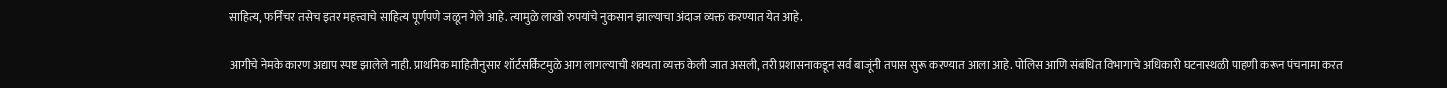साहित्य, फर्निचर तसेच इतर महत्त्वाचे साहित्य पूर्णपणे जळून गेले आहे. त्यामुळे लाखो रुपयांचे नुकसान झाल्याचा अंदाज व्यक्त करण्यात येत आहे.

आगीचे नेमके कारण अद्याप स्पष्ट झालेले नाही. प्राथमिक माहितीनुसार शॉर्टसर्किटमुळे आग लागल्याची शक्यता व्यक्त केली जात असली, तरी प्रशासनाकडून सर्व बाजूंनी तपास सुरू करण्यात आला आहे. पोलिस आणि संबंधित विभागाचे अधिकारी घटनास्थळी पाहणी करून पंचनामा करत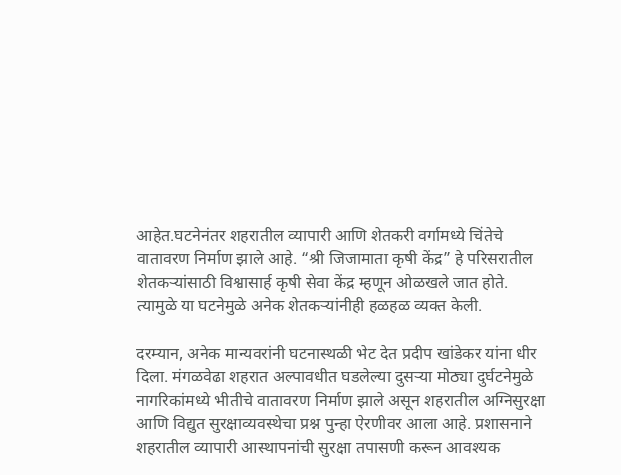आहेत.घटनेनंतर शहरातील व्यापारी आणि शेतकरी वर्गामध्ये चिंतेचे वातावरण निर्माण झाले आहे. “श्री जिजामाता कृषी केंद्र” हे परिसरातील शेतकऱ्यांसाठी विश्वासार्ह कृषी सेवा केंद्र म्हणून ओळखले जात होते. त्यामुळे या घटनेमुळे अनेक शेतकऱ्यांनीही हळहळ व्यक्त केली.

दरम्यान, अनेक मान्यवरांनी घटनास्थळी भेट देत प्रदीप खांडेकर यांना धीर दिला. मंगळवेढा शहरात अल्पावधीत घडलेल्या दुसऱ्या मोठ्या दुर्घटनेमुळे नागरिकांमध्ये भीतीचे वातावरण निर्माण झाले असून शहरातील अग्निसुरक्षा आणि विद्युत सुरक्षाव्यवस्थेचा प्रश्न पुन्हा ऐरणीवर आला आहे. प्रशासनाने शहरातील व्यापारी आस्थापनांची सुरक्षा तपासणी करून आवश्यक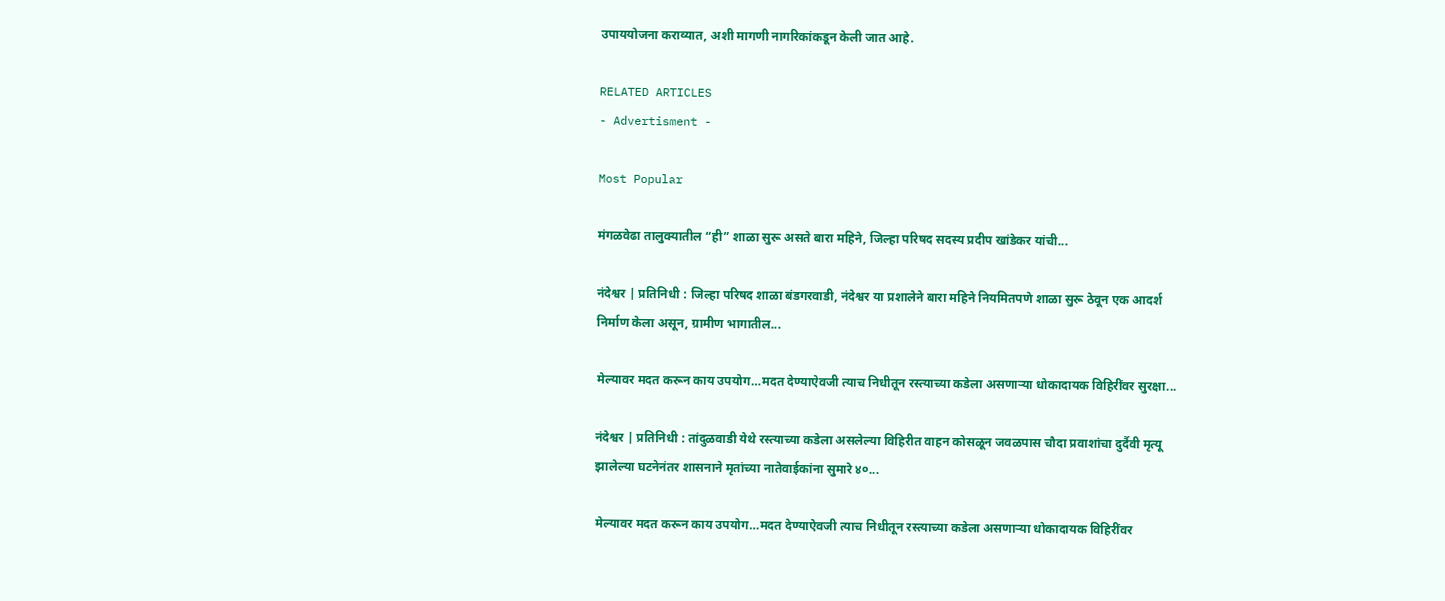उपाययोजना कराव्यात, अशी मागणी नागरिकांकडून केली जात आहे.

RELATED ARTICLES
- Advertisment -

Most Popular

मंगळवेढा तालुक्यातील “ही” शाळा सुरू असते बारा महिने, जिल्हा परिषद सदस्य प्रदीप खांडेकर यांची...

नंदेश्वर | प्रतिनिधी : जिल्हा परिषद शाळा बंडगरवाडी, नंदेश्वर या प्रशालेने बारा महिने नियमितपणे शाळा सुरू ठेवून एक आदर्श निर्माण केला असून, ग्रामीण भागातील...

मेल्यावर मदत करून काय उपयोग…मदत देण्याऐवजी त्याच निधीतून रस्त्याच्या कडेला असणाऱ्या धोकादायक विहिरींवर सुरक्षा...

नंदेश्वर | प्रतिनिधी : तांदुळवाडी येथे रस्त्याच्या कडेला असलेल्या विहिरीत वाहन कोसळून जवळपास चौदा प्रवाशांचा दुर्दैवी मृत्यू झालेल्या घटनेनंतर शासनाने मृतांच्या नातेवाईकांना सुमारे ४०...

मेल्यावर मदत करून काय उपयोग…मदत देण्याऐवजी त्याच निधीतून रस्त्याच्या कडेला असणाऱ्या धोकादायक विहिरींवर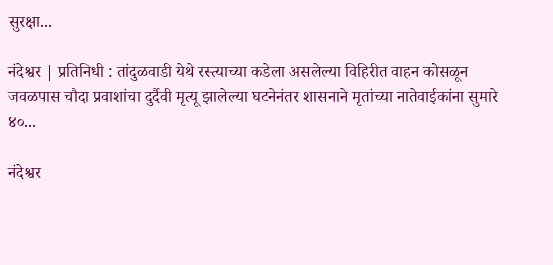सुरक्षा...

नंदेश्वर | प्रतिनिधी : तांदुळवाडी येथे रस्त्याच्या कडेला असलेल्या विहिरीत वाहन कोसळून जवळपास चौदा प्रवाशांचा दुर्दैवी मृत्यू झालेल्या घटनेनंतर शासनाने मृतांच्या नातेवाईकांना सुमारे ४०...

नंदेश्वर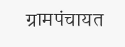ग्रामपंचायत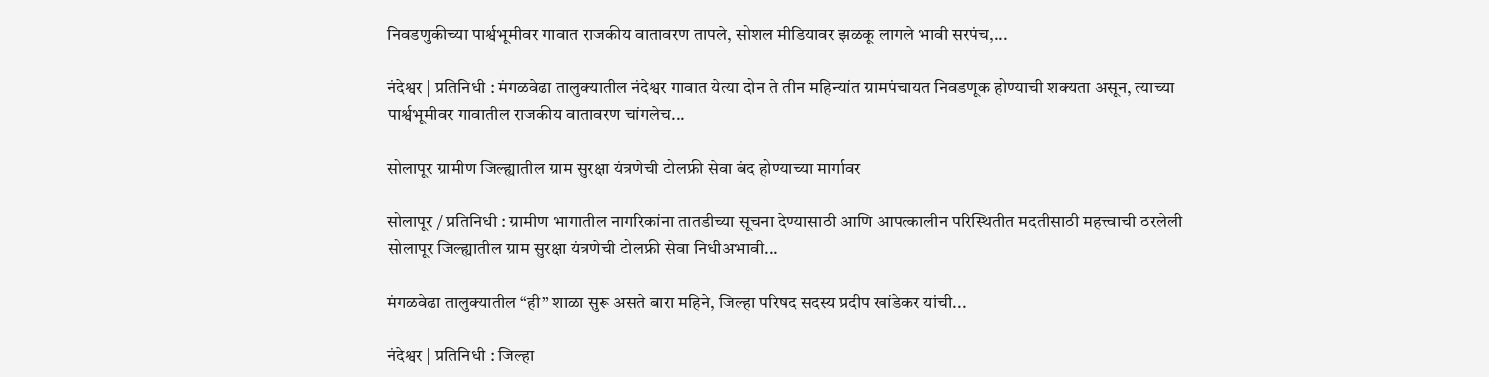निवडणुकीच्या पार्श्वभूमीवर गावात राजकीय वातावरण तापले, सोशल मीडियावर झळकू लागले भावी सरपंच,...

नंदेश्वर | प्रतिनिधी : मंगळवेढा तालुक्यातील नंदेश्वर गावात येत्या दोन ते तीन महिन्यांत ग्रामपंचायत निवडणूक होण्याची शक्यता असून, त्याच्या पार्श्वभूमीवर गावातील राजकीय वातावरण चांगलेच...

सोलापूर ग्रामीण जिल्ह्यातील ग्राम सुरक्षा यंत्रणेची टोलफ्री सेवा बंद होण्याच्या मार्गावर

सोलापूर / प्रतिनिधी : ग्रामीण भागातील नागरिकांना तातडीच्या सूचना देण्यासाठी आणि आपत्कालीन परिस्थितीत मदतीसाठी महत्त्वाची ठरलेली सोलापूर जिल्ह्यातील ग्राम सुरक्षा यंत्रणेची टोलफ्री सेवा निधीअभावी...

मंगळवेढा तालुक्यातील “ही” शाळा सुरू असते बारा महिने, जिल्हा परिषद सदस्य प्रदीप खांडेकर यांची...

नंदेश्वर | प्रतिनिधी : जिल्हा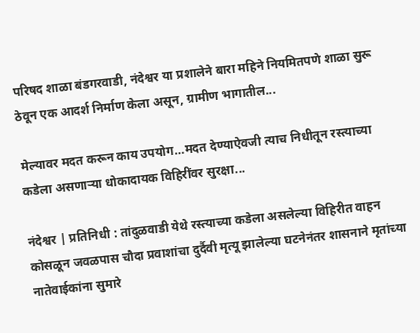परिषद शाळा बंडगरवाडी, नंदेश्वर या प्रशालेने बारा महिने नियमितपणे शाळा सुरू ठेवून एक आदर्श निर्माण केला असून, ग्रामीण भागातील...

मेल्यावर मदत करून काय उपयोग…मदत देण्याऐवजी त्याच निधीतून रस्त्याच्या कडेला असणाऱ्या धोकादायक विहिरींवर सुरक्षा...

नंदेश्वर | प्रतिनिधी : तांदुळवाडी येथे रस्त्याच्या कडेला असलेल्या विहिरीत वाहन कोसळून जवळपास चौदा प्रवाशांचा दुर्दैवी मृत्यू झालेल्या घटनेनंतर शासनाने मृतांच्या नातेवाईकांना सुमारे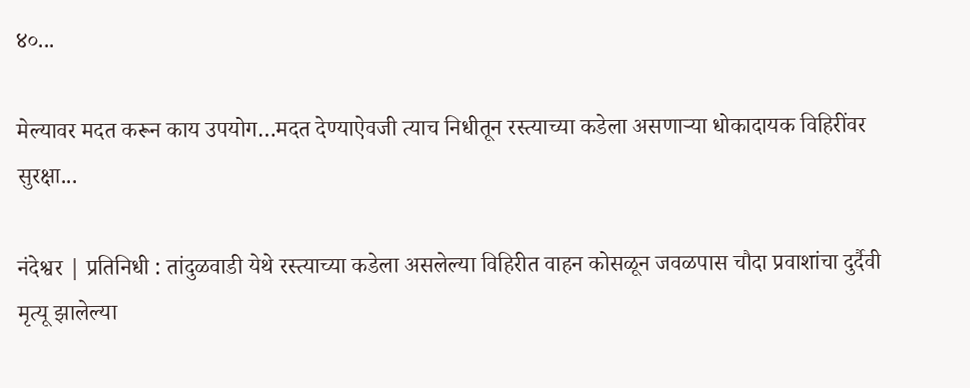४०...

मेल्यावर मदत करून काय उपयोग…मदत देण्याऐवजी त्याच निधीतून रस्त्याच्या कडेला असणाऱ्या धोकादायक विहिरींवर सुरक्षा...

नंदेश्वर | प्रतिनिधी : तांदुळवाडी येथे रस्त्याच्या कडेला असलेल्या विहिरीत वाहन कोसळून जवळपास चौदा प्रवाशांचा दुर्दैवी मृत्यू झालेल्या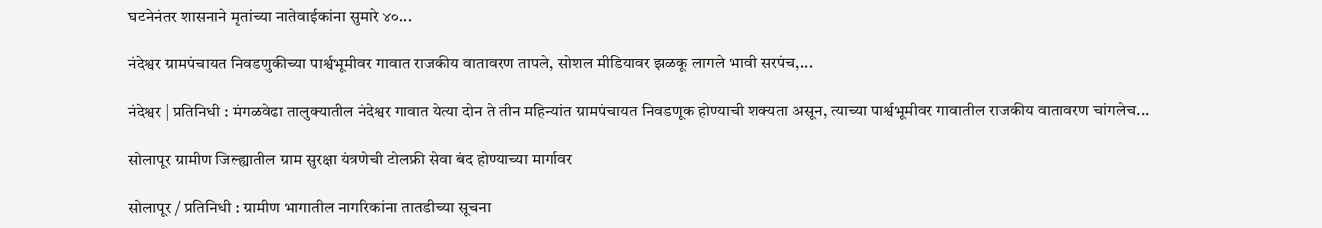घटनेनंतर शासनाने मृतांच्या नातेवाईकांना सुमारे ४०...

नंदेश्वर ग्रामपंचायत निवडणुकीच्या पार्श्वभूमीवर गावात राजकीय वातावरण तापले, सोशल मीडियावर झळकू लागले भावी सरपंच,...

नंदेश्वर | प्रतिनिधी : मंगळवेढा तालुक्यातील नंदेश्वर गावात येत्या दोन ते तीन महिन्यांत ग्रामपंचायत निवडणूक होण्याची शक्यता असून, त्याच्या पार्श्वभूमीवर गावातील राजकीय वातावरण चांगलेच...

सोलापूर ग्रामीण जिल्ह्यातील ग्राम सुरक्षा यंत्रणेची टोलफ्री सेवा बंद होण्याच्या मार्गावर

सोलापूर / प्रतिनिधी : ग्रामीण भागातील नागरिकांना तातडीच्या सूचना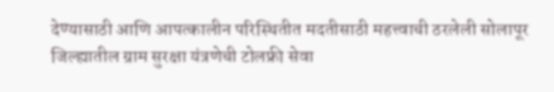देण्यासाठी आणि आपत्कालीन परिस्थितीत मदतीसाठी महत्त्वाची ठरलेली सोलापूर जिल्ह्यातील ग्राम सुरक्षा यंत्रणेची टोलफ्री सेवा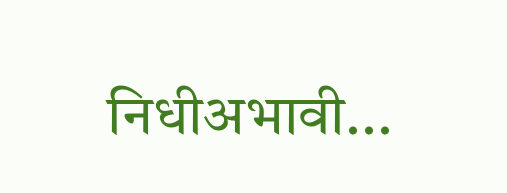निधीअभावी...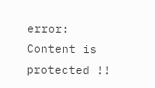error: Content is protected !!